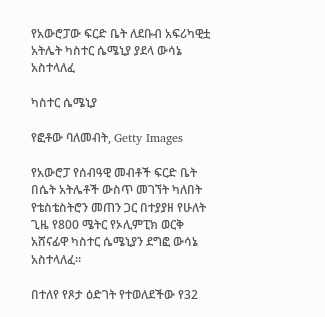የአውሮፓው ፍርድ ቤት ለደቡብ አፍሪካዊቷ አትሌት ካስተር ሴሜኒያ ያደላ ውሳኔ አስተላለፈ

ካስተር ሴሜኒያ

የፎቶው ባለመብት, Getty Images

የአውሮፓ የሰብዓዊ መብቶች ፍርድ ቤት በሴት አትሌቶች ውስጥ መገኘት ካለበት የቴስቴስትሮን መጠን ጋር በተያያዘ የሁለት ጊዜ የ800 ሜትር የኦሊምፒክ ወርቅ አሸናፊዋ ካስተር ሴሜኒያን ደግፎ ውሳኔ አስተላለፈ።

በተለየ የጾታ ዕድገት የተወለደችው የ32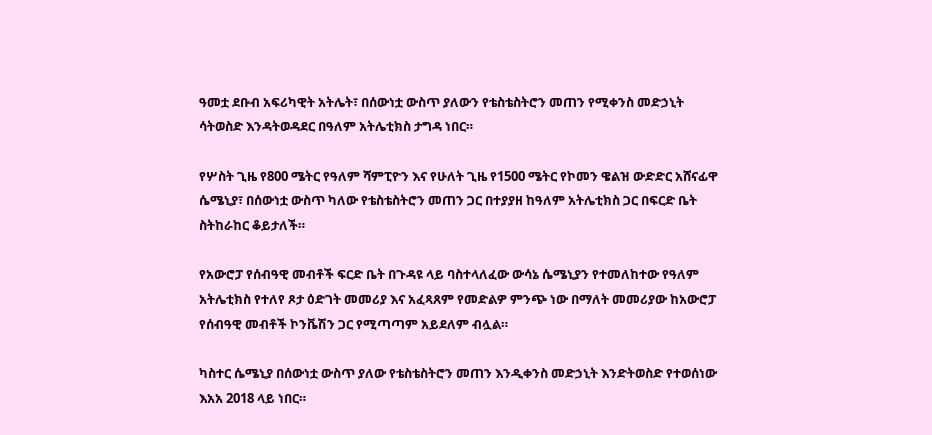ዓመቷ ደቡብ አፍሪካዊት አትሌት፣ በሰውነቷ ውስጥ ያለውን የቴስቴስትሮን መጠን የሚቀንስ መድኃኒት ሳትወስድ እንዳትወዳደር በዓለም አትሌቲክስ ታግዳ ነበር።

የሦስት ጊዜ የ800 ሜትር የዓለም ሻምፒዮን እና የሁለት ጊዜ የ1500 ሜትር የኮመን ዌልዝ ውድድር አሸናፊዋ ሴሜኒያ፣ በሰውነቷ ውስጥ ካለው የቴስቴስትሮን መጠን ጋር በተያያዘ ከዓለም አትሌቲክስ ጋር በፍርድ ቤት ስትከራከር ቆይታለች።

የአውሮፓ የሰብዓዊ መብቶች ፍርድ ቤት በጉዳዩ ላይ ባስተላለፈው ውሳኔ ሴሜኒያን የተመለከተው የዓለም አትሌቲክስ የተለየ ጾታ ዕድገት መመሪያ እና አፈጻጸም የመድልዎ ምንጭ ነው በማለት መመሪያው ከአውሮፓ የሰብዓዊ መብቶች ኮንቬሽን ጋር የሚጣጣም አይደለም ብሏል።

ካስተር ሴሜኒያ በሰውነቷ ውስጥ ያለው የቴስቴስትሮን መጠን እንዲቀንስ መድኃኒት እንድትወስድ የተወሰነው እአአ 2018 ላይ ነበር።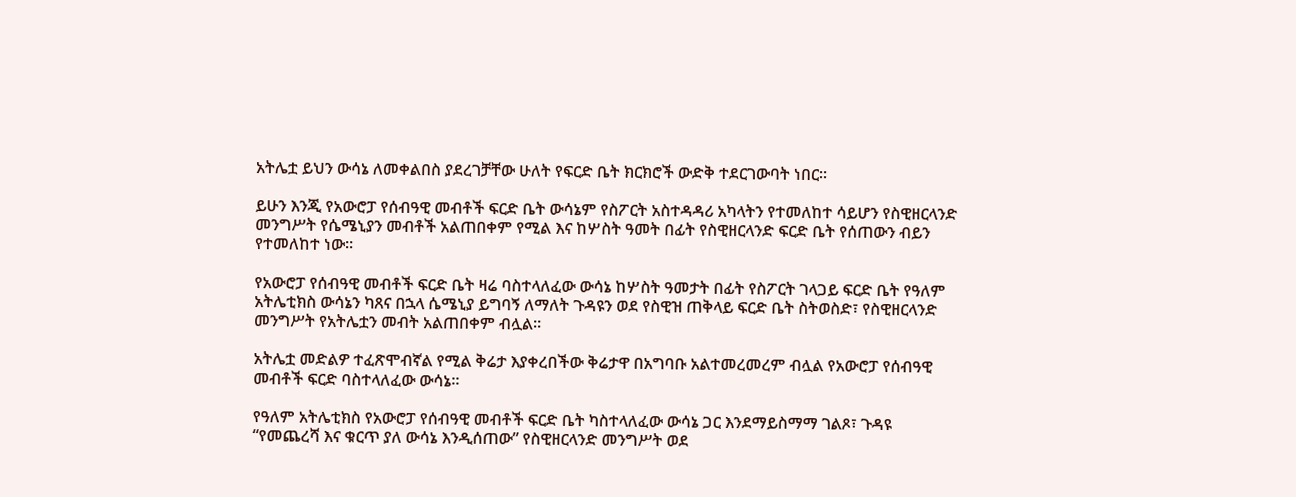አትሌቷ ይህን ውሳኔ ለመቀልበስ ያደረገቻቸው ሁለት የፍርድ ቤት ክርክሮች ውድቅ ተደርገውባት ነበር።

ይሁን እንጂ የአውሮፓ የሰብዓዊ መብቶች ፍርድ ቤት ውሳኔም የስፖርት አስተዳዳሪ አካላትን የተመለከተ ሳይሆን የስዊዘርላንድ መንግሥት የሴሜኒያን መብቶች አልጠበቀም የሚል እና ከሦስት ዓመት በፊት የስዊዘርላንድ ፍርድ ቤት የሰጠውን ብይን የተመለከተ ነው።

የአውሮፓ የሰብዓዊ መብቶች ፍርድ ቤት ዛሬ ባስተላለፈው ውሳኔ ከሦስት ዓመታት በፊት የስፖርት ገላጋይ ፍርድ ቤት የዓለም አትሌቲክስ ውሳኔን ካጸና በኋላ ሴሜኒያ ይግባኝ ለማለት ጉዳዩን ወደ የስዊዝ ጠቅላይ ፍርድ ቤት ስትወስድ፣ የስዊዘርላንድ መንግሥት የአትሌቷን መብት አልጠበቀም ብሏል።

አትሌቷ መድልዎ ተፈጽሞብኛል የሚል ቅሬታ እያቀረበችው ቅሬታዋ በአግባቡ አልተመረመረም ብሏል የአውሮፓ የሰብዓዊ መብቶች ፍርድ ባስተላለፈው ውሳኔ።

የዓለም አትሌቲክስ የአውሮፓ የሰብዓዊ መብቶች ፍርድ ቤት ካስተላለፈው ውሳኔ ጋር እንደማይስማማ ገልጾ፣ ጉዳዩ “የመጨረሻ እና ቁርጥ ያለ ውሳኔ እንዲሰጠው” የስዊዘርላንድ መንግሥት ወደ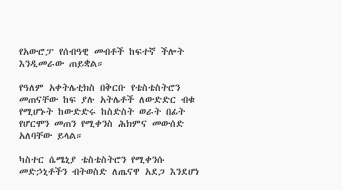የአውሮፓ የሰብዓዊ መብቶች ከፍተኛ ችሎት እንዲመራው ጠይቋል።

የዓለም አቀትሌቲክስ በቅርቡ የቴስቴስትሮን መጠናቸው ከፍ ያሉ አትሌቶች ለውድድር ብቁ የሚሆኑት ከውድድሩ ከስድስት ወራት በፊት የሆርሞን መጠን የሚቀንስ ሕክምና መውሰድ አለባቸው ይላል።

ካስተር ሴሜኒያ ቴስቴስትሮን የሚቀንሱ መድኃኒቶችን ብትወስድ ለጤናዋ አደጋ እንደሆነ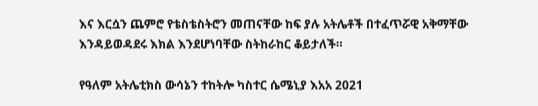እና እርሷን ጨምሮ የቴስቴስትሮን መጠናቸው ከፍ ያሉ አትሌቶች በተፈጥሯዊ አቅማቸው እንዳይወዳደሩ እክል እንደሆነባቸው ስትከራከር ቆይታለች።

የዓለም አትሌቲክስ ውሳኔን ተከትሎ ካስተር ሴሜኒያ እአአ 2021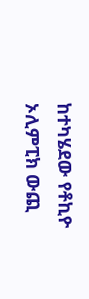ከተካሄደው የቶኪዮ ኦሊምፒክ ውጪ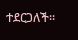ተደርጋለች።